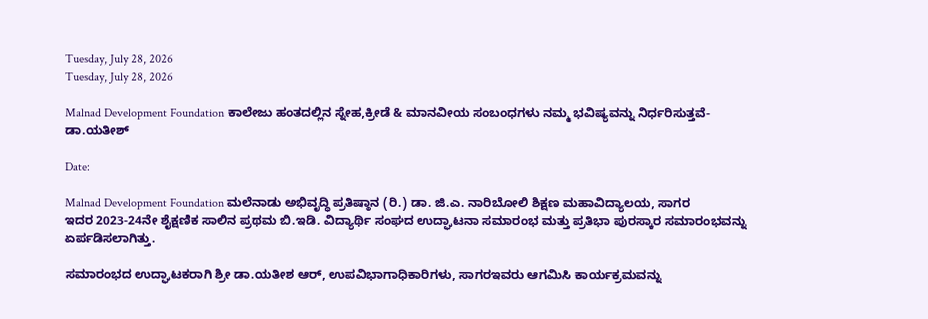Tuesday, July 28, 2026
Tuesday, July 28, 2026

Malnad Development Foundation ಕಾಲೇಜು ಹಂತದಲ್ಲಿನ ಸ್ನೇಹ,ಕ್ರೀಡೆ & ಮಾನವೀಯ ಸಂಬಂಧಗಳು ನಮ್ಮ ಭವಿಷ್ಯವನ್ನು ನಿರ್ಧರಿಸುತ್ತವೆ- ಡಾ.ಯತೀಶ್

Date:

Malnad Development Foundation ಮಲೆನಾಡು ಅಭಿವೃದ್ಧಿ ಪ್ರತಿಷ್ಠಾನ (ರಿ.) ಡಾ. ಜಿ.ಎ. ನಾರಿಬೋಲಿ ಶಿಕ್ಷಣ ಮಹಾವಿದ್ಯಾಲಯ, ಸಾಗರ
ಇದರ 2023-24ನೇ ಶೈಕ್ಷಣಿಕ ಸಾಲಿನ ಪ್ರಥಮ ಬಿ.ಇಡಿ. ವಿದ್ಯಾರ್ಥಿ ಸಂಘದ ಉದ್ಘಾಟನಾ ಸಮಾರಂಭ ಮತ್ತು ಪ್ರತಿಭಾ ಪುರಸ್ಕಾರ ಸಮಾರಂಭವನ್ನು ಏರ್ಪಡಿಸಲಾಗಿತ್ತು.

ಸಮಾರಂಭದ ಉದ್ಘಾಟಕರಾಗಿ ಶ್ರೀ ಡಾ.ಯತೀಶ ಆರ್, ಉಪವಿಭಾಗಾಧಿಕಾರಿಗಳು, ಸಾಗರಇವರು ಆಗಮಿಸಿ ಕಾರ್ಯಕ್ರಮವನ್ನು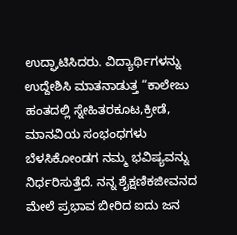ಉದ್ಘಾಟಿಸಿದರು. ವಿದ್ಯಾರ್ಥಿಗಳನ್ನು ಉದ್ದೇಶಿಸಿ ಮಾತನಾಡುತ್ತ “ಕಾಲೇಜು ಹಂತದಲ್ಲಿ ಸ್ನೇಹಿತರಕೂಟ,ಕ್ರೀಡೆ, ಮಾನವಿಯ ಸಂಭಂಧಗಳು ಬೆಳಸಿಕೋಂಡಗ ನಮ್ಮ ಭವಿಷ್ಯವನ್ನು ನಿರ್ಧರಿಸುತ್ತೆದೆ. ನನ್ನ ಶೈಕ್ಷಣಿಕಜೀವನದ ಮೇಲೆ ಪ್ರಭಾವ ಬೀರಿದ ಐದು ಜನ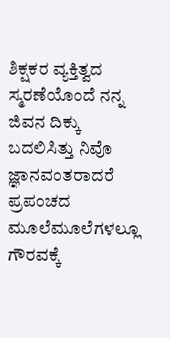ಶಿಕ್ಷಕರ ವ್ಯಕ್ತಿತ್ವದ ಸ್ಮರಣೆಯೊಂದೆ ನನ್ನ ಜಿವನ ದಿಕ್ಕು ಬದಲಿಸಿತ್ತು ನಿವೊ ಜ್ಞಾನವಂತರಾದರೆ ಪ್ರಪಂಚದ ಮೂಲೆಮೂಲೆಗಳಲ್ಲೂ ಗೌರವಕ್ಕೆ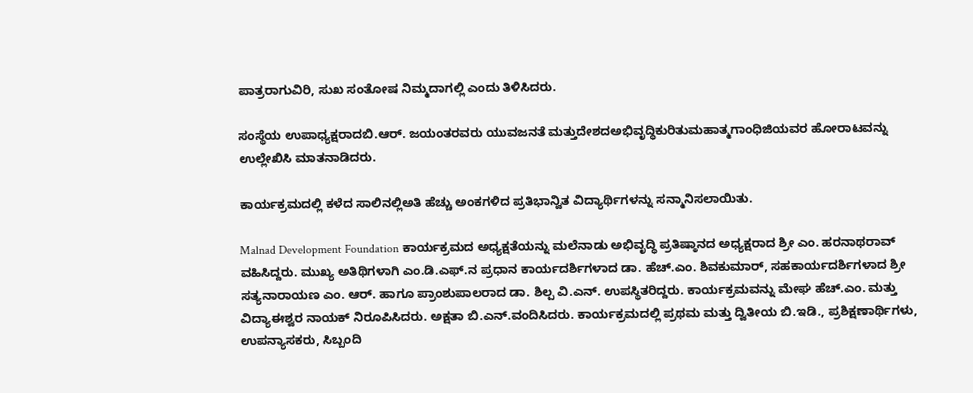ಪಾತ್ರರಾಗುವಿರಿ, ಸುಖ ಸಂತೋಷ ನಿಮ್ಮದಾಗಲ್ಲಿ ಎಂದು ತಿಳಿಸಿದರು.

ಸಂಸ್ಥೆಯ ಉಪಾಧ್ಯಕ್ಷರಾದಬಿ.ಆರ್. ಜಯಂತರವರು ಯುವಜನತೆ ಮತ್ತುದೇಶದಅಭಿವೃದ್ಧಿಕುರಿತುಮಹಾತ್ಮಗಾಂಧಿಜಿಯವರ ಹೋರಾಟವನ್ನು ಉಲ್ಲೇಖಿಸಿ ಮಾತನಾಡಿದರು.

ಕಾರ್ಯಕ್ರಮದಲ್ಲಿ ಕಳೆದ ಸಾಲಿನಲ್ಲಿಅತಿ ಹೆಚ್ಚು ಅಂಕಗಳಿದ ಪ್ರತಿಭಾನ್ವಿತ ವಿದ್ಯಾರ್ಥಿಗಳನ್ನು ಸನ್ಮಾನಿಸಲಾಯಿತು.

Malnad Development Foundation ಕಾರ್ಯಕ್ರಮದ ಅಧ್ಯಕ್ಷತೆಯನ್ನು ಮಲೆನಾಡು ಅಭಿವೃದ್ಧಿ ಪ್ರತಿಷ್ಠಾನದ ಅಧ್ಯಕ್ಷರಾದ ಶ್ರೀ ಎಂ. ಹರನಾಥರಾವ್ ವಹಿಸಿದ್ದರು. ಮುಖ್ಯ ಅತಿಥಿಗಳಾಗಿ ಎಂ.ಡಿ.ಎಫ್.ನ ಪ್ರಧಾನ ಕಾರ್ಯದರ್ಶಿಗಳಾದ ಡಾ. ಹೆಚ್.ಎಂ. ಶಿವಕುಮಾರ್, ಸಹಕಾರ್ಯದರ್ಶಿಗಳಾದ ಶ್ರೀ ಸತ್ಯನಾರಾಯಣ ಎಂ. ಆರ್. ಹಾಗೂ ಪ್ರಾಂಶುಪಾಲರಾದ ಡಾ. ಶಿಲ್ಪ ವಿ.ಎನ್. ಉಪಸ್ಥಿತರಿದ್ದರು. ಕಾರ್ಯಕ್ರಮವನ್ನು ಮೇಘ ಹೆಚ್.ಎಂ. ಮತ್ತು ವಿದ್ಯಾಈಶ್ವರ ನಾಯಕ್ ನಿರೂಪಿಸಿದರು. ಅಕ್ಷತಾ ಬಿ.ಎನ್.ವಂದಿಸಿದರು. ಕಾರ್ಯಕ್ರಮದಲ್ಲಿ ಪ್ರಥಮ ಮತ್ತು ದ್ವಿತೀಯ ಬಿ.ಇಡಿ., ಪ್ರಶಿಕ್ಷಣಾರ್ಥಿಗಳು, ಉಪನ್ಯಾಸಕರು, ಸಿಬ್ಬಂದಿ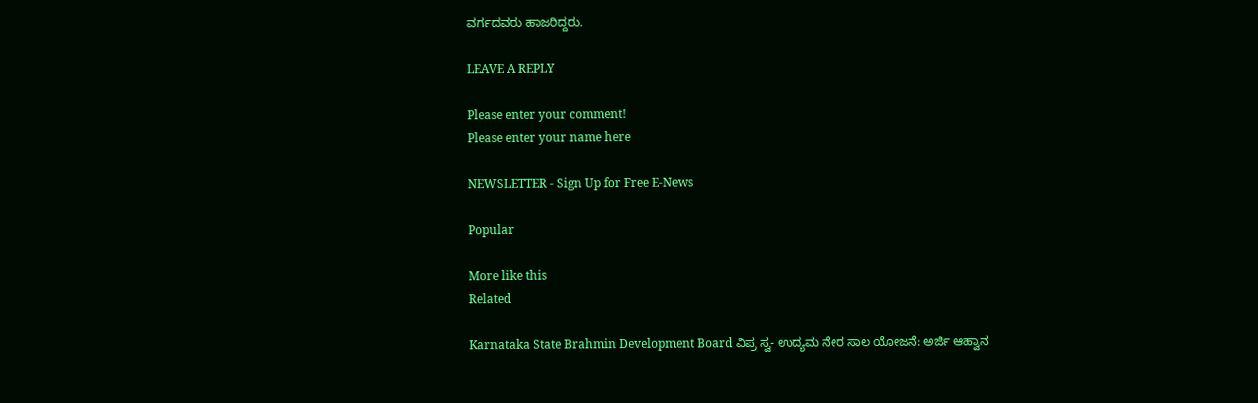ವರ್ಗದವರು ಹಾಜರಿದ್ದರು.

LEAVE A REPLY

Please enter your comment!
Please enter your name here

NEWSLETTER - Sign Up for Free E-News

Popular

More like this
Related

Karnataka State Brahmin Development Board ವಿಪ್ರ ಸ್ವ- ಉದ್ಯಮ ನೇರ ಸಾಲ ಯೋಜನೆ: ಅರ್ಜಿ ಆಹ್ವಾನ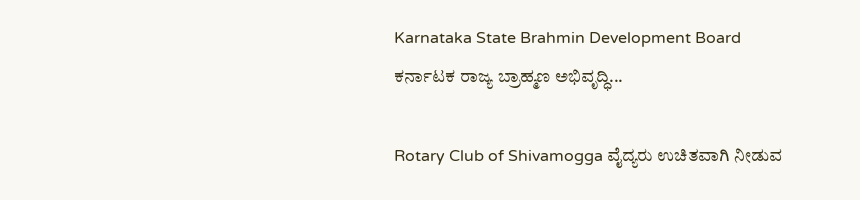Karnataka State Brahmin Development Board ಕರ್ನಾಟಕ ರಾಜ್ಯ ಬ್ರಾಹ್ಮಣ ಅಭಿವೃದ್ಧಿ...

Rotary Club of Shivamogga ವೈದ್ಯರು ಉಚಿತವಾಗಿ ನೀಡುವ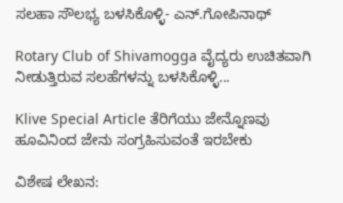ಸಲಹಾ ಸೌಲಭ್ಯ ಬಳಸಿಕೊಳ್ಳಿ- ಎನ್.ಗೋಪಿನಾಥ್

Rotary Club of Shivamogga ವೈದ್ಯರು ಉಚಿತವಾಗಿ ನೀಡುತ್ತಿರುವ ಸಲಹೆಗಳನ್ನು ಬಳಸಿಕೊಳ್ಳಿ...

Klive Special Article ತೆರಿಗೆಯು ಜೇನ್ನೊಣವು ಹೂವಿನಿಂದ ಜೇನು ಸಂಗ್ರಹಿಸುವಂತೆ ಇರಬೇಕು

ವಿಶೇಷ ಲೇಖನ: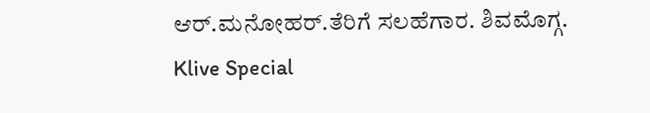ಆರ್.ಮನೋಹರ್.ತೆರಿಗೆ ಸಲಹೆಗಾರ. ಶಿವಮೊಗ್ಗ. Klive Special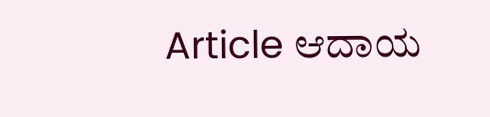Article ಆದಾಯ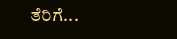ತೆರಿಗೆ...